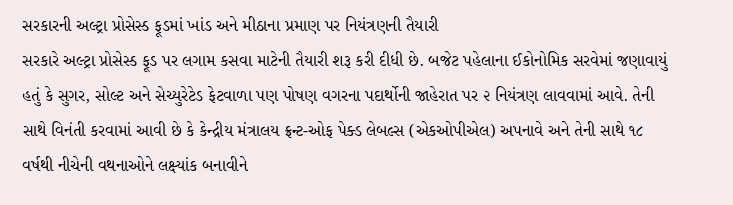સરકારની અલ્ટ્રા પ્રોસેસ્ડ ફૂડમાં ખાંડ અને મીઠાના પ્રમાણ પર નિયંત્રણની તૈયારી
સરકારે અલ્ટ્રા પ્રોસેસ્ડ ફૂડ પર લગામ કસવા માટેની તૈયારી શરૂ કરી દીધી છે. બજેટ પહેલાના ઈકોનોમિક સરવેમાં જણાવાયું હતું કે સુગર, સોલ્ટ અને સેચ્યુરેટેડ ફેટવાળા પણ પોષણ વગરના પદાર્થોની જાહેરાત પર ૨ નિયંત્રણ લાવવામાં આવે. તેની સાથે વિનંતી કરવામાં આવી છે કે કેન્દ્રીય મંત્રાલય ફ્રન્ટ-ઓફ પેક્ડ લેબલ્સ (એકઓપીએલ) અપનાવે અને તેની સાથે ૧૮ વર્ષથી નીચેની વથનાઓને લક્ષ્યાંક બનાવીને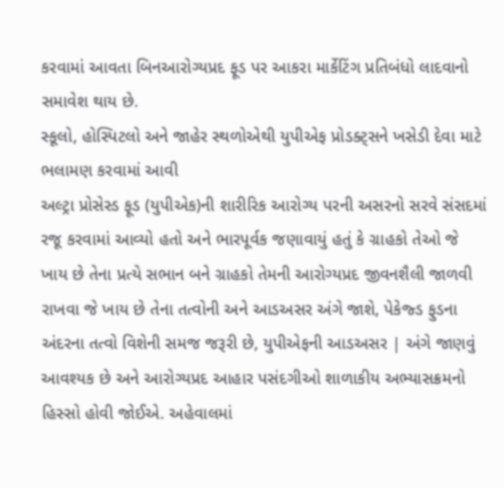કરવામાં આવતા બિનઆરોગ્યપ્રદ ફૂડ પર આકરા માર્કેટિંગ પ્રતિબંધો લાદવાનો સમાવેશ થાય છે.
સ્કૂલો, હોસ્પિટલો અને જાહેર સ્થળોએથી યુપીએફ પ્રોડક્ટ્સને ખસેડી દેવા માટે ભલામણ કરવામાં આવી
અલ્ટ્રા પ્રોસેસ્ડ ફૂડ (યુપીએક)ની શારીરિક આરોગ્ય પરની અસરનો સરવે સંસદમાં રજૂ કરવામાં આવ્યો હતો અને ભારપૂર્વક જણાવાયું હતું કે ગ્રાહકો તેઓ જે ખાય છે તેના પ્રત્યે સભાન બને ગ્રાહકો તેમની આરોગ્યપ્રદ જીવનશૈલી જાળવી રાખવા જે ખાય છે તેના તત્વોની અને આડઅસર અંગે જાશે, પેકેજ્ડ ફુડના અંદરના તત્વો વિશેની સમજ જરૂરી છે, યુપીએફની આડઅસર | અંગે જાણવું આવશ્યક છે અને આરોગ્યપ્રદ આહાર પસંદગીઓ શાળાકીય અભ્યાસક્રમનો હિસ્સો હોવી જોઈએ. અહેવાલમાં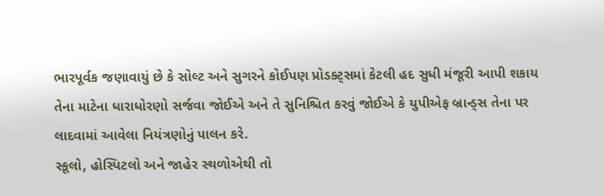ભારપૂર્વક જણાવાયું છે કે સોલ્ટ અને સુગરને કોઈપણ પ્રોડક્ટ્સમાં કેટલી હદ સુધી મંજૂરી આપી શકાય તેના માટેના ધારાધોરણો સર્જવા જોઈએ અને તે સુનિશ્ચિત કરવું જોઈએ કે યુપીએફ બ્રાન્ડ્સ તેના પર લાદવામાં આવેલા નિયંત્રણોનું પાલન કરે.
સ્કૂલો, હોસ્પિટલો અને જાહેર સ્થળોએથી તો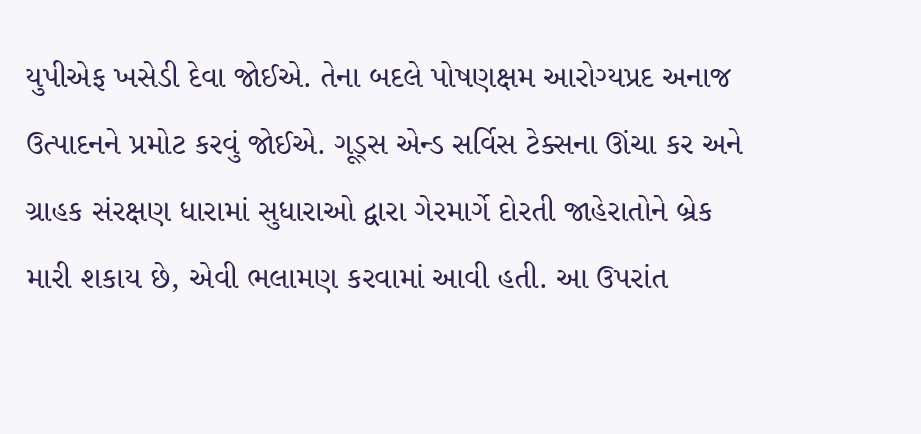યુપીએફ ખસેડી દેવા જોઈએ. તેના બદલે પોષણક્ષમ આરોગ્યપ્રદ અનાજ ઉત્પાદનને પ્રમોટ કરવું જોઈએ. ગૂડ્સ એન્ડ સર્વિસ ટેક્સના ઊંચા કર અને ગ્રાહક સંરક્ષણ ધારામાં સુધારાઓ દ્વારા ગેરમાર્ગે દોરતી જાહેરાતોને બ્રેક મારી શકાય છે, એવી ભલામણ કરવામાં આવી હતી. આ ઉપરાંત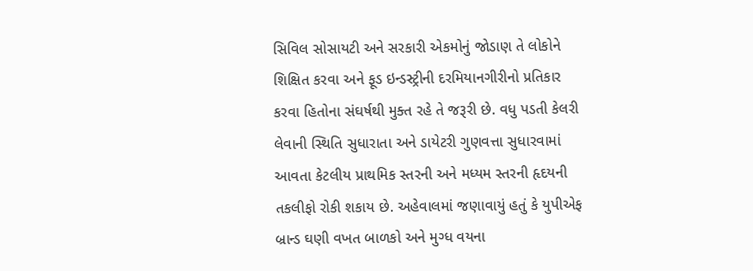સિવિલ સોસાયટી અને સરકારી એકમોનું જોડાણ તે લોકોને શિક્ષિત કરવા અને ફૂડ ઇન્ડસ્ટ્રીની દરમિયાનગીરીનો પ્રતિકાર કરવા હિતોના સંઘર્ષથી મુક્ત રહે તે જરૂરી છે. વધુ પડતી કેલરી લેવાની સ્થિતિ સુધારાતા અને ડાયેટરી ગુણવત્તા સુધારવામાં આવતા કેટલીય પ્રાથમિક સ્તરની અને મધ્યમ સ્તરની હૃદયની તકલીફો રોકી શકાય છે. અહેવાલમાં જણાવાયું હતું કે યુપીએફ બ્રાન્ડ ઘણી વખત બાળકો અને મુગ્ધ વયના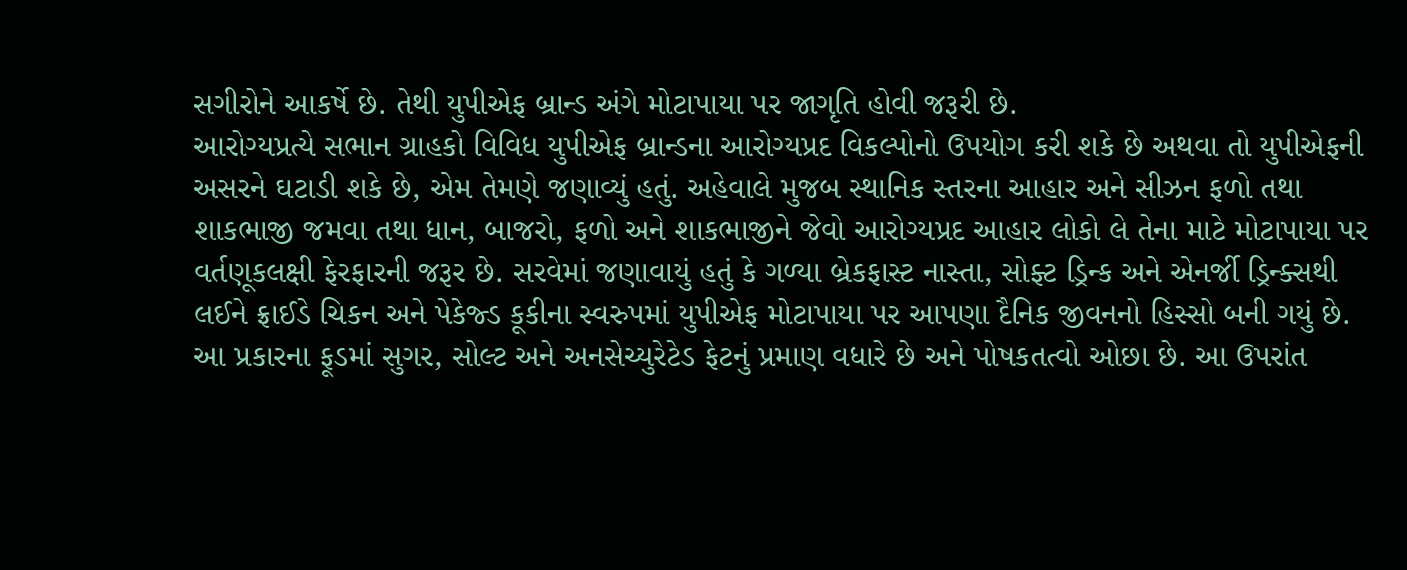સગીરોને આકર્ષે છે. તેથી યુપીએફ બ્રાન્ડ અંગે મોટાપાયા પર જાગૃતિ હોવી જરૂરી છે.
આરોગ્યપ્રત્યે સભાન ગ્રાહકો વિવિધ યુપીએફ બ્રાન્ડના આરોગ્યપ્રદ વિકલ્પોનો ઉપયોગ કરી શકે છે અથવા તો યુપીએફની અસરને ઘટાડી શકે છે, એમ તેમણે જણાવ્યું હતું. અહેવાલે મુજબ સ્થાનિક સ્તરના આહાર અને સીઝન ફળો તથા શાકભાજી જમવા તથા ધાન, બાજરો, ફળો અને શાકભાજીને જેવો આરોગ્યપ્રદ આહાર લોકો લે તેના માટે મોટાપાયા પર વર્તણૂકલક્ષી ફેરફારની જરૂર છે. સરવેમાં જણાવાયું હતું કે ગળ્યા બ્રેકફાસ્ટ નાસ્તા, સોફ્ટ ડ્રિન્ક અને એનર્જી ડ્રિન્ક્સથી લઈને ફ્રાઈડે ચિકન અને પેકેજ્ડ કૂકીના સ્વરુપમાં યુપીએફ મોટાપાયા પર આપણા દૈનિક જીવનનો હિસ્સો બની ગયું છે. આ પ્રકારના ફૂડમાં સુગર, સોલ્ટ અને અનસેચ્યુરેટેડ ફેટનું પ્રમાણ વધારે છે અને પોષકતત્વો ઓછા છે. આ ઉપરાંત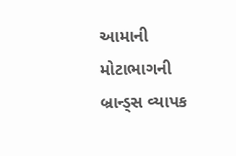આમાની મોટાભાગની બ્રાન્ડ્સ વ્યાપક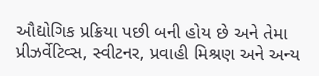ઔદ્યોગિક પ્રક્રિયા પછી બની હોય છે અને તેમા પ્રીઝર્વેટિવ્સ, સ્વીટનર, પ્રવાહી મિશ્રણ અને અન્ય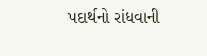પદાર્થનો રાંધવાની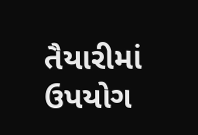તૈયારીમાં ઉપયોગ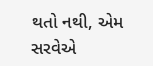થતો નથી, એમ સરવેએ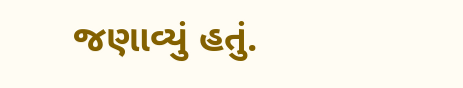જણાવ્યું હતું.